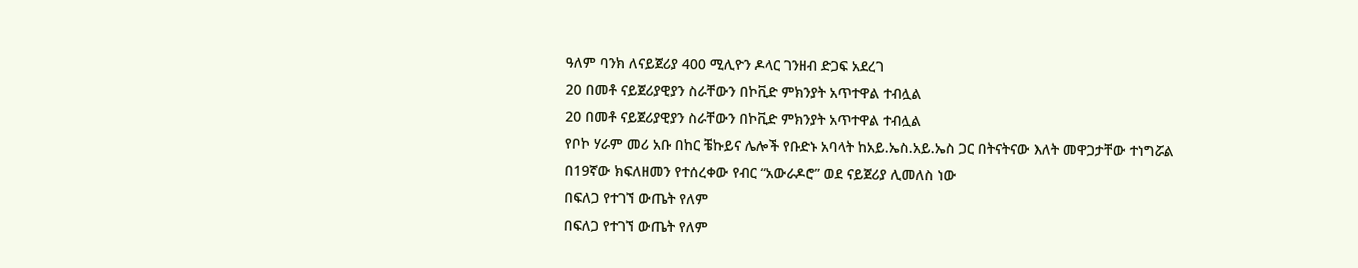ዓለም ባንክ ለናይጀሪያ 400 ሚሊዮን ዶላር ገንዘብ ድጋፍ አደረገ
20 በመቶ ናይጀሪያዊያን ስራቸውን በኮቪድ ምክንያት አጥተዋል ተብሏል
20 በመቶ ናይጀሪያዊያን ስራቸውን በኮቪድ ምክንያት አጥተዋል ተብሏል
የቦኮ ሃራም መሪ አቡ በከር ቼኩይና ሌሎች የቡድኑ አባላት ከአይ.ኤስ.አይ.ኤስ ጋር በትናትናው እለት መዋጋታቸው ተነግሯል
በ19ኛው ክፍለዘመን የተሰረቀው የብር “አውራዶሮ” ወደ ናይጀሪያ ሊመለስ ነው
በፍለጋ የተገኘ ውጤት የለም
በፍለጋ የተገኘ ውጤት የለም